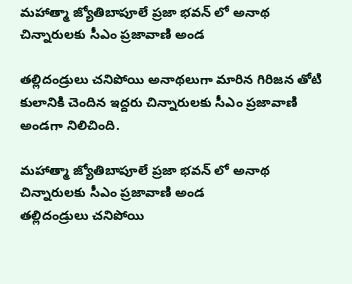మహాత్మా జ్యోతిబాపూలే ప్రజా భవన్ లో అనాథ చిన్నారులకు సీఎం ప్రజావాణి అండ

తల్లిదండ్రులు చనిపోయి అనాథలుగా మారిన గిరిజన తోటి కులానికి చెందిన ఇద్దరు చిన్నారులకు సీఎం ప్రజావాణి అండగా నిలిచింది.

మహాత్మా జ్యోతిబాపూలే ప్రజా భవన్ లో అనాథ చిన్నారులకు సీఎం ప్రజావాణి అండ
తల్లిదండ్రులు చనిపోయి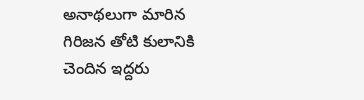అనాథలుగా మారిన గిరిజన తోటి కులానికి చెందిన ఇద్దరు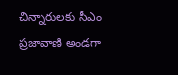చిన్నారులకు సీఎం ప్రజావాణి అండగా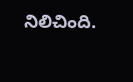నిలిచింది.